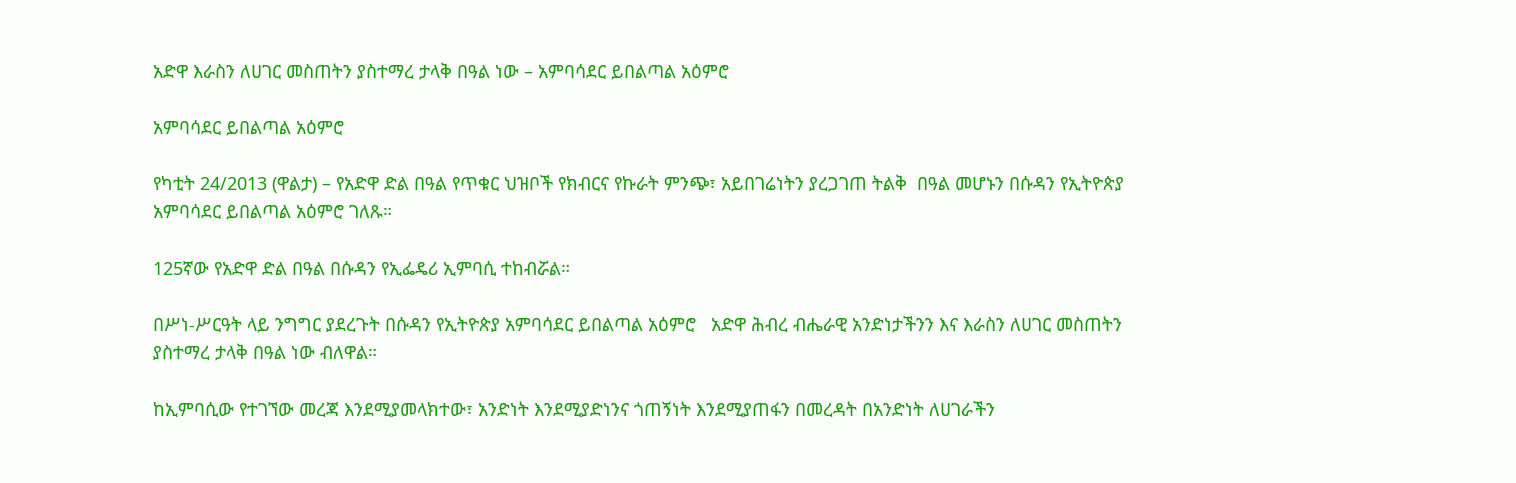አድዋ እራስን ለሀገር መስጠትን ያስተማረ ታላቅ በዓል ነው – አምባሳደር ይበልጣል አዕምሮ

አምባሳደር ይበልጣል አዕምሮ

የካቲት 24/2013 (ዋልታ) – የአድዋ ድል በዓል የጥቁር ህዝቦች የክብርና የኩራት ምንጭ፣ አይበገሬነትን ያረጋገጠ ትልቅ  በዓል መሆኑን በሱዳን የኢትዮጵያ አምባሳደር ይበልጣል አዕምሮ ገለጹ።

125ኛው የአድዋ ድል በዓል በሱዳን የኢፌዴሪ ኢምባሲ ተከብሯል።

በሥነ-ሥርዓት ላይ ንግግር ያደረጉት በሱዳን የኢትዮጵያ አምባሳደር ይበልጣል አዕምሮ   አድዋ ሕብረ ብሔራዊ አንድነታችንን እና እራስን ለሀገር መስጠትን ያስተማረ ታላቅ በዓል ነው ብለዋል።

ከኢምባሲው የተገኘው መረጃ እንደሚያመላክተው፣ አንድነት እንደሚያድነንና ጎጠኝነት እንደሚያጠፋን በመረዳት በአንድነት ለሀገራችን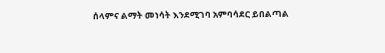ሰላምና ልማት መነሳት እንደሚገባ አምባሳደር ይበልጣል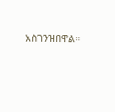አስገንዝበዋል።